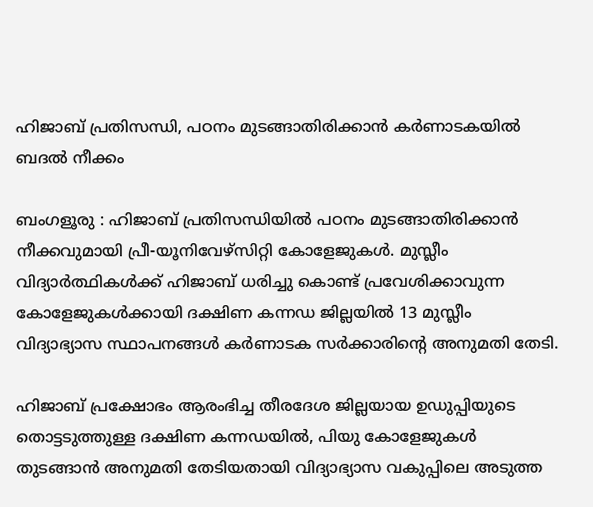ഹിജാബ് പ്രതിസന്ധി, പഠനം മുടങ്ങാതിരിക്കാൻ കർണാടകയിൽ ബദൽ നീക്കം

ബംഗളൂരു : ഹിജാബ് പ്രതിസന്ധിയിൽ പഠനം മുടങ്ങാതിരിക്കാൻ നീക്കവുമായി പ്രീ-യൂനിവേഴ്‌സിറ്റി കോളേജുകൾ. മുസ്ലീം വിദ്യാർത്ഥികൾക്ക് ഹിജാബ് ധരിച്ചു കൊണ്ട് പ്രവേശിക്കാവുന്ന കോളേജുകൾക്കായി ദക്ഷിണ കന്നഡ ജില്ലയിൽ 13 മുസ്ലീം വിദ്യാഭ്യാസ സ്ഥാപനങ്ങൾ കർണാടക സർക്കാരിന്റെ അനുമതി തേടി.

ഹിജാബ് പ്രക്ഷോഭം ആരംഭിച്ച തീരദേശ ജില്ലയായ ഉഡുപ്പിയുടെ തൊട്ടടുത്തുള്ള ദക്ഷിണ കന്നഡയിൽ, പിയു കോളേജുകൾ തുടങ്ങാൻ അനുമതി തേടിയതായി വിദ്യാഭ്യാസ വകുപ്പിലെ അടുത്ത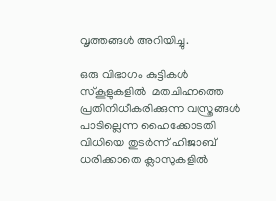വൃത്തങ്ങൾ അറിയിച്ചു.

ഒരു വിഭാഗം കുട്ടികൾ സ്കൂളുകളിൽ  മതചിഹ്നത്തെ പ്രതിനിധീകരിക്കുന്ന വസ്ത്രങ്ങൾ പാടില്ലെന്ന ഹൈക്കോടതി വിധിയെ തുടർന്ന് ഹിജാബ് ധരിക്കാതെ ക്ലാസുകളിൽ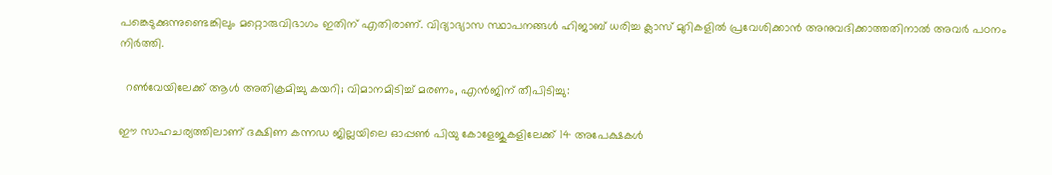പങ്കെടുക്കുന്നുണ്ടെങ്കിലും മറ്റൊരുവിഭാഗം ഇതിന് എതിരാണ്. വിദ്യാഭ്യാസ സ്ഥാപനങ്ങൾ ഹിജാബ് ധരിച്ച ക്ലാസ് മുറികളിൽ പ്രവേശിക്കാൻ അനുവദിക്കാത്തതിനാൽ അവർ പഠനം നിർത്തി.

  റൺവേയിലേക്ക് ആൾ അതിക്രമിച്ചു കയറി; വിമാനമിടിച്ച് മരണം, എൻജിന് തീപിടിച്ചു:

ഈ സാഹചര്യത്തിലാണ് ദക്ഷിണ കന്നഡ ജില്ലയിലെ ഓപ്പൺ പിയു കോളേജുകളിലേക്ക് 14 അപേക്ഷകൾ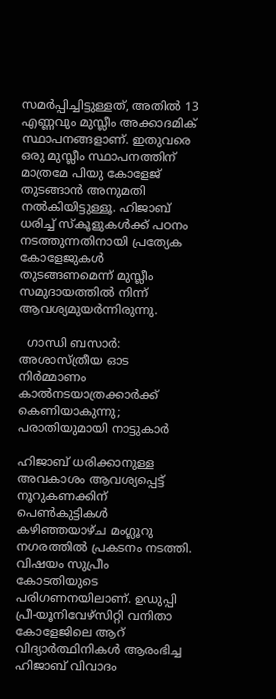സമർപ്പിച്ചിട്ടുള്ളത്, അതിൽ 13 എണ്ണവും മുസ്ലീം അക്കാദമിക് സ്ഥാപനങ്ങളാണ്. ഇതുവരെ ഒരു മുസ്ലീം സ്ഥാപനത്തിന് മാത്രമേ പിയു കോളേജ് തുടങ്ങാൻ അനുമതി നൽകിയിട്ടുള്ളൂ. ഹിജാബ് ധരിച്ച് സ്കൂളുകൾക്ക് പഠനം നടത്തുന്നതിനായി പ്രത്യേക കോളേജുകൾ തുടങ്ങണമെന്ന് മുസ്ലീം സമുദായത്തിൽ നിന്ന് ആവശ്യമുയർന്നിരുന്നു.

  ഗാന്ധി ബസാർ: അശാസ്ത്രീയ ഓട നിർമ്മാണം കാൽനടയാത്രക്കാർക്ക് കെണിയാകുന്നു; പരാതിയുമായി നാട്ടുകാർ

ഹിജാബ് ധരിക്കാനുള്ള അവകാശം ആവശ്യപ്പെട്ട് നൂറുകണക്കിന് പെൺകുട്ടികൾ  കഴിഞ്ഞയാഴ്ച മംഗ്ലൂറു നഗരത്തിൽ പ്രകടനം നടത്തി. വിഷയം സുപ്രീം കോടതിയുടെ പരിഗണനയിലാണ്. ഉഡുപ്പി പ്രീ-യൂനിവേഴ്‌സിറ്റി വനിതാ കോളേജിലെ ആറ് വിദ്യാർത്ഥിനികൾ ആരംഭിച്ച ഹിജാബ് വിവാദം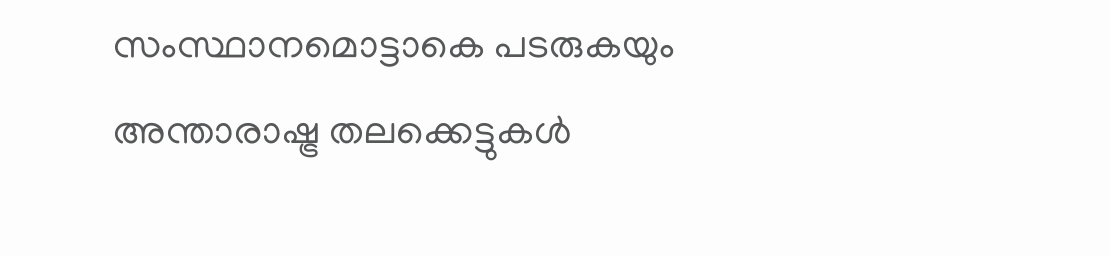സംസ്ഥാനമൊട്ടാകെ പടരുകയും അന്താരാഷ്ട്ര തലക്കെട്ടുകൾ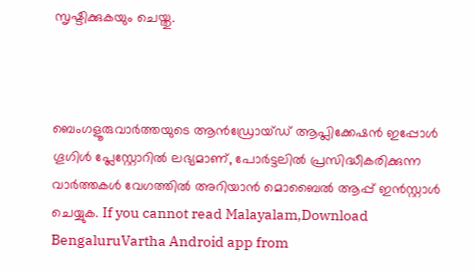സൃഷ്ടിക്കുകയും ചെയ്തു.



ബെംഗളൂരുവാർത്തയുടെ ആൻഡ്രോയ്ഡ് ആപ്ലിക്കേഷൻ ഇപ്പോൾ ഗൂഗിൾ പ്ലേസ്റ്റോറിൽ ലഭ്യമാണ്, പോർട്ടലിൽ പ്രസിദ്ധീകരിക്കുന്ന വാർത്തകൾ വേഗത്തിൽ അറിയാൻ മൊബൈൽ ആപ്പ് ഇൻസ്റ്റാൾ ചെയ്യുക. If you cannot read Malayalam,Download BengaluruVartha Android app from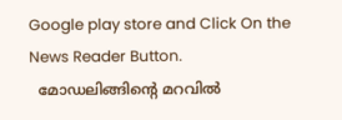Google play store and Click On the News Reader Button.
  മോഡലിങ്ങിന്റെ മറവിൽ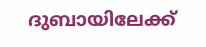ദുബായിലേക്ക്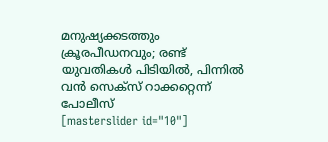മനുഷ്യക്കടത്തും ക്രൂരപീഡനവും; രണ്ട് യുവതികൾ പിടിയിൽ, പിന്നിൽ വൻ സെക്സ് റാക്കറ്റെന്ന് പോലീസ്
[masterslider id="10"]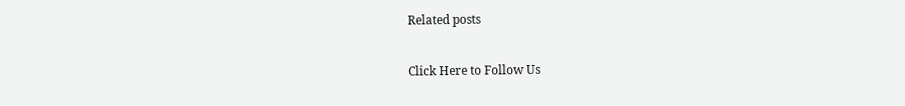Related posts

Click Here to Follow Us